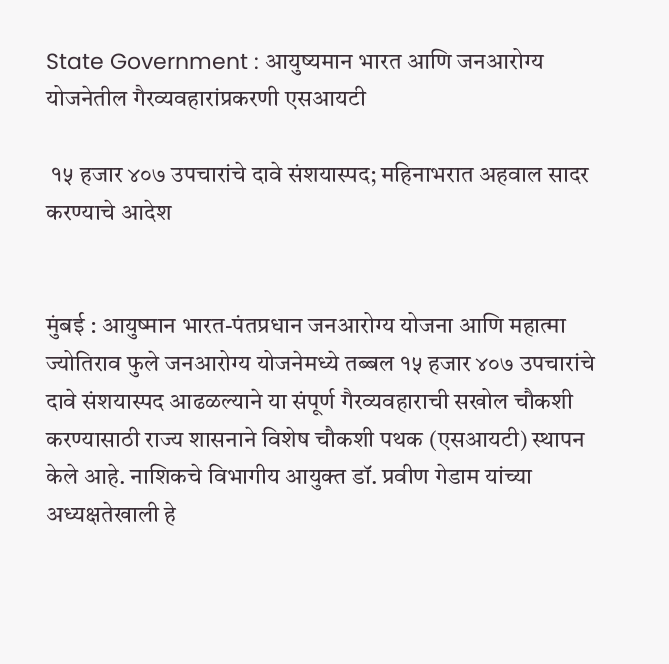State Government : आयुष्यमान भारत आणि जनआरोग्य योजनेतील गैरव्यवहारांप्रकरणी एसआयटी

 १५ हजार ४०७ उपचारांचे दावे संशयास्पद; महिनाभरात अहवाल सादर करण्याचे आदेश


मुंबई : आयुष्मान भारत-पंतप्रधान जनआरोग्य योजना आणि महात्मा ज्योतिराव फुले जनआरोग्य योजनेमध्ये तब्बल १५ हजार ४०७ उपचारांचे दावे संशयास्पद आढळल्याने या संपूर्ण गैरव्यवहाराची सखोल चौकशी करण्यासाठी राज्य शासनाने विशेष चौकशी पथक (एसआयटी) स्थापन केले आहे. नाशिकचे विभागीय आयुक्त डॉ. प्रवीण गेडाम यांच्या अध्यक्षतेखाली हे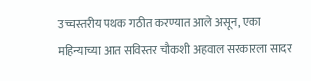उच्चस्तरीय पथक गठीत करण्यात आले असून, एका महिन्याच्या आत सविस्तर चौकशी अहवाल सरकारला सादर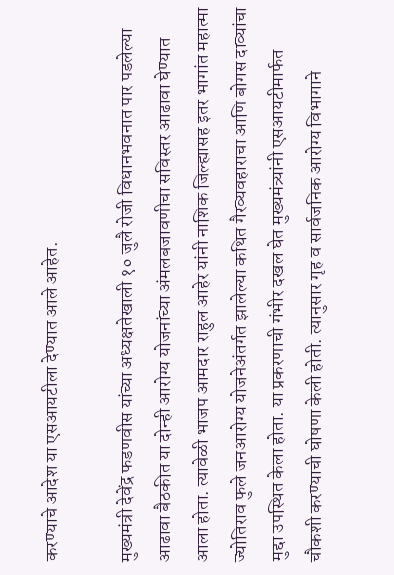करण्याचे आदेश या एसआयटीला देण्यात आले आहेत.

मुख्यमंत्री देवेंद्र फडणवीस यांच्या अध्यक्षतेखाली १० जुलै रोजी विधानभवनात पार पडलेल्या आढावा बैठकीत या दोन्ही आरोग्य योजनांच्या अंमलबजावणीचा सविस्तर आढावा घेण्यात आला होता. त्यावेळी भाजप आमदार राहुल आहेर यांनी नाशिक जिल्ह्यासह इतर भागांत महात्मा ज्योतिराव फुले जनआरोग्य योजनेअंतर्गत झालेल्या कथित गैरव्यवहाराचा आणि बोगस दाव्यांचा मुद्दा उपस्थित केला होता. या प्रकरणाची गंभीर दखल घेत मुख्यमंत्र्यांनी एसआयटीमार्फत चौकशी करण्याची घोषणा केली होती. त्यानुसार गृह व सार्वजनिक आरोग्य विभागाने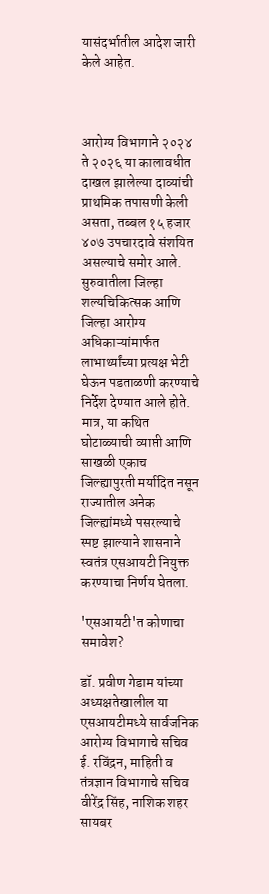यासंदर्भातील आदेश जारी केले आहेत.



आरोग्य विभागाने २०२४ ते २०२६ या कालावधीत दाखल झालेल्या दाव्यांची प्राथमिक तपासणी केली असता, तब्बल १५ हजार ४०७ उपचारदावे संशयित असल्याचे समोर आले. सुरुवातीला जिल्हा शल्यचिकित्सक आणि जिल्हा आरोग्य अधिकाऱ्यांमार्फत लाभार्थ्यांच्या प्रत्यक्ष भेटी घेऊन पडताळणी करण्याचे निर्देश देण्यात आले होते. मात्र, या कथित घोटाळ्याची व्याप्ती आणि साखळी एकाच जिल्ह्यापुरती मर्यादित नसून राज्यातील अनेक जिल्ह्यांमध्ये पसरल्याचे स्पष्ट झाल्याने शासनाने स्वतंत्र एसआयटी नियुक्त करण्याचा निर्णय घेतला.

'एसआयटी'त कोणाचा समावेश?

डॉ. प्रवीण गेडाम यांच्या अध्यक्षतेखालील या एसआयटीमध्ये सार्वजनिक आरोग्य विभागाचे सचिव ई. रविंद्रन, माहिती व तंत्रज्ञान विभागाचे सचिव वीरेंद्र सिंह, नाशिक शहर सायबर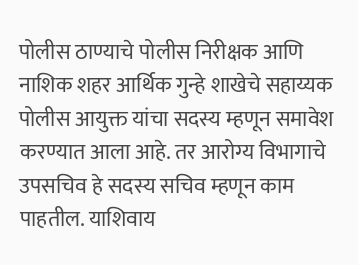पोलीस ठाण्याचे पोलीस निरीक्षक आणि नाशिक शहर आर्थिक गुन्हे शाखेचे सहाय्यक पोलीस आयुक्त यांचा सदस्य म्हणून समावेश करण्यात आला आहे. तर आरोग्य विभागाचे उपसचिव हे सदस्य सचिव म्हणून काम पाहतील. याशिवाय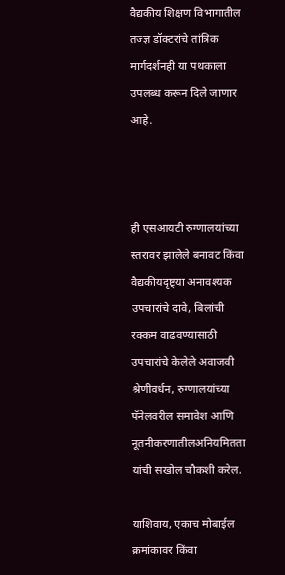वैद्यकीय शिक्षण विभागातील तज्ज्ञ डॉक्टरांचे तांत्रिक मार्गदर्शनही या पथकाला उपलब्ध करून दिले जाणार आहे.



ही एसआयटी रुग्णालयांच्या स्तरावर झालेले बनावट किंवा वैद्यकीयदृष्ट्या अनावश्यक उपचारांचे दावे, बिलांची रक्कम वाढवण्यासाठी उपचारांचे केलेले अवाजवी श्रेणीवर्धन, रुग्णालयांच्या पॅनेलवरील समावेश आणि नूतनीकरणातीलअनियमितता यांची सखोल चौकशी करेल.

याशिवाय, एकाच मोबाईल क्रमांकावर किंवा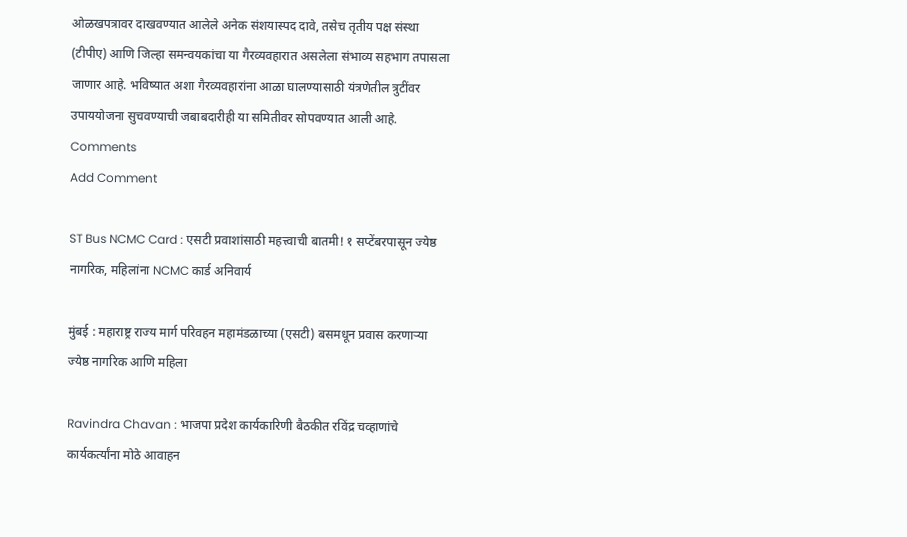ओळखपत्रावर दाखवण्यात आलेले अनेक संशयास्पद दावे, तसेच तृतीय पक्ष संस्था (टीपीए) आणि जिल्हा समन्वयकांचा या गैरव्यवहारात असलेला संभाव्य सहभाग तपासला जाणार आहे. भविष्यात अशा गैरव्यवहारांना आळा घालण्यासाठी यंत्रणेतील त्रुटींवर उपाययोजना सुचवण्याची जबाबदारीही या समितीवर सोपवण्यात आली आहे.
Comments
Add Comment

ST Bus NCMC Card : एसटी प्रवाशांसाठी महत्त्वाची बातमी! १ सप्टेंबरपासून ज्येष्ठ नागरिक, महिलांना NCMC कार्ड अनिवार्य

मुंबई : महाराष्ट्र राज्य मार्ग परिवहन महामंडळाच्या (एसटी) बसमधून प्रवास करणाऱ्या ज्येष्ठ नागरिक आणि महिला

Ravindra Chavan : भाजपा प्रदेश कार्यकारिणी बैठकीत रविंद्र चव्हाणांचे कार्यकर्त्यांना मोठे आवाहन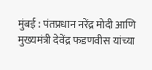मुंबई : पंतप्रधान नरेंद्र मोदी आणि मुख्यमंत्री देवेंद्र फडणवीस यांच्या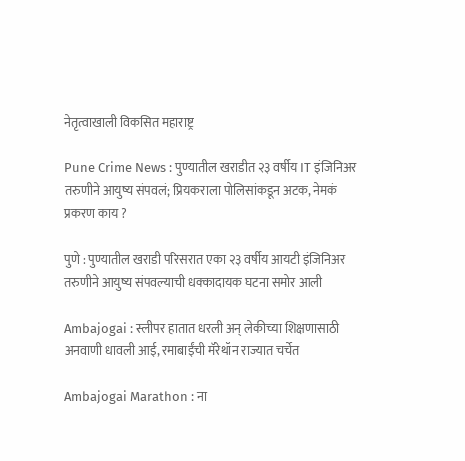नेतृत्वाखाली विकसित महाराष्ट्र

Pune Crime News : पुण्यातील खराडीत २३ वर्षीय IT इंजिनिअर तरुणीने आयुष्य संपवलं; प्रियकराला पोलिसांकडून अटक, नेमकं प्रकरण काय ?

पुणे : पुण्यातील खराडी परिसरात एका २३ वर्षीय आयटी इंजिनिअर तरुणीने आयुष्य संपवल्याची धक्कादायक घटना समोर आली

Ambajogai : स्लीपर हातात धरली अन् लेकीच्या शिक्षणासाठी अनवाणी धावली आई, रमाबाईंची मॅरेथॉन राज्यात चर्चेत

Ambajogai Marathon : ना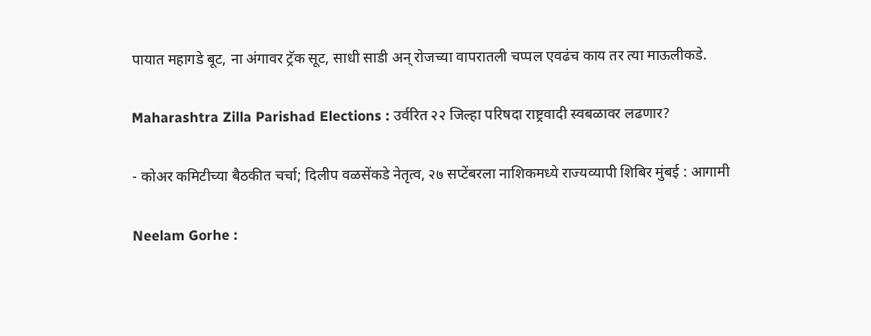पायात महागडे बूट, ना अंगावर ट्रॅक सूट, साधी साडी अन् रोजच्या वापरातली चप्पल एवढंच काय तर त्या माऊलीकडे.

Maharashtra Zilla Parishad Elections : उर्वरित २२ जिल्हा परिषदा राष्ट्रवादी स्वबळावर लढणार?

- कोअर कमिटीच्या बैठकीत चर्चा; दिलीप वळसेंकडे नेतृत्व, २७ सप्टेंबरला नाशिकमध्ये राज्यव्यापी शिबिर मुंबई : आगामी

Neelam Gorhe :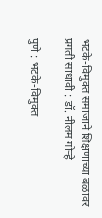भटके-विमुक्त समाजाने शिक्षणाच्या बळावर प्रगती साधावी : डॉ. नीलम गोऱ्हे

पुणे : भटके-विमुक्त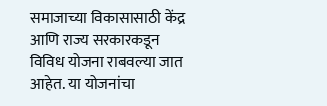समाजाच्या विकासासाठी केंद्र आणि राज्य सरकारकडून विविध योजना राबवल्या जात आहेत. या योजनांचा